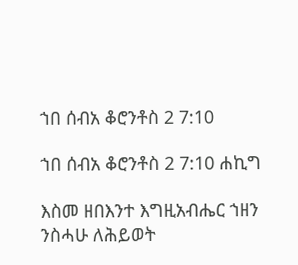ኀበ ሰብአ ቆሮንቶስ 2 7:10

ኀበ ሰብአ ቆሮንቶስ 2 7:10 ሐኪግ

እስመ ዘበእንተ እግዚአብሔር ኀዘን ንስሓሁ ለሕይወት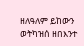ዘለዓለም ይከውን ወትካዝሰ ዘበእንተ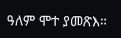ዓለም ሞተ ያመጽእ።